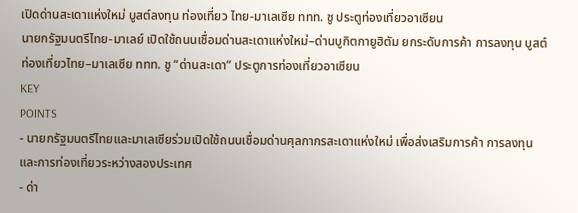เปิดด่านสะเดาแห่งใหม่ บูสต์ลงทุน ท่องเที่ยว ไทย-มาเลเซีย ททท. ชู ประตูท่องเที่ยวอาเซียน
นายกรัฐมนตรีไทย-มาเลย์ เปิดใช้ถนนเชื่อมด่านสะเดาแห่งใหม่–ด่านบูกิตกายูฮิตัม ยกระดับการค้า การลงทุน บูสต์ท่องเที่ยวไทย–มาเลเซีย ททท. ชู “ด่านสะเดา” ประตูการท่องเที่ยวอาเซียน
KEY
POINTS
- นายกรัฐมนตรีไทยและมาเลเซียร่วมเปิดใช้ถนนเชื่อมด่านศุลกากรสะเดาแห่งใหม่ เพื่อส่งเสริมการค้า การลงทุน และการท่องเที่ยวระหว่างสองประเทศ
- ด่า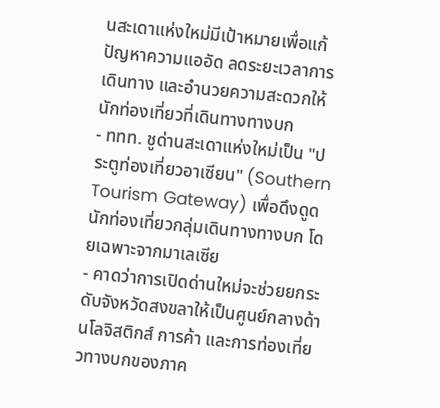นสะเดาแห่งใหม่มีเป้าหมายเพื่อแก้ปัญหาความแออัด ลดระยะเวลาการเดินทาง และอำนวยความสะดวกให้นักท่องเที่ยวที่เดินทางทางบก
- ททท. ชูด่านสะเดาแห่งใหม่เป็น "ประตูท่องเที่ยวอาเซียน" (Southern Tourism Gateway) เพื่อดึงดูดนักท่องเที่ยวกลุ่มเดินทางทางบก โดยเฉพาะจากมาเลเซีย
- คาดว่าการเปิดด่านใหม่จะช่วยยกระดับจังหวัดสงขลาให้เป็นศูนย์กลางด้านโลจิสติกส์ การค้า และการท่องเที่ยวทางบกของภาค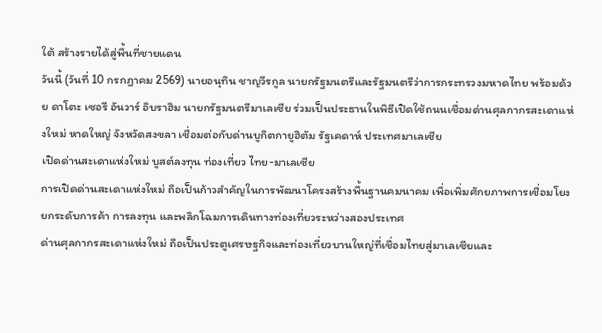ใต้ สร้างรายได้สู่พื้นที่ชายแดน
วันนี้ (วันที่ 10 กรกฎาคม 2569) นายอนุทิน ชาญวีรกูล นายกรัฐมนตรีและรัฐมนตรีว่าการกระทรวงมหาดไทย พร้อมด้วย ดาโตะ เซอรี อันวาร์ อิบราฮิม นายกรัฐมนตรีมาเลเซีย ร่วมเป็นประธานในพิธีเปิดใช้ถนนเชื่อมด่านศุลกากรสะเดาแห่งใหม่ หาดใหญ่ จังหวัดสงขลา เชื่อมต่อกับด่านบูกิตกายูฮิตัม รัฐเคดาห์ ประเทศมาเลเซีย
เปิดด่านสะเดาแห่งใหม่ บูสต์ลงทุน ท่องเที่ยว ไทย-มาเลเซีย
การเปิดด่านสะเดาแห่งใหม่ ถือเป็นก้าวสำคัญในการพัฒนาโครงสร้างพื้นฐานคมนาคม เพื่อเพิ่มศักยภาพการเชื่อมโยง ยกระดับการค้า การลงทุน และพลิกโฉมการเดินทางท่องเที่ยวระหว่างสองประเทศ
ด่านศุลกากรสะเดาแห่งใหม่ ถือเป็นประตูเศรษฐกิจและท่องเที่ยวบานใหญ่ที่เชื่อมไทยสู่มาเลเซียและ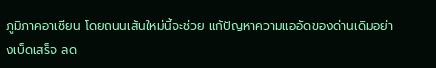ภูมิภาคอาเซียน โดยถนนเส้นใหม่นี้จะช่วย แก้ปัญหาความแออัดของด่านเดิมอย่างเบ็ดเสร็จ ลด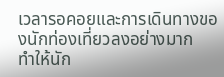เวลารอคอยและการเดินทางของนักท่องเที่ยวลงอย่างมาก
ทำให้นัก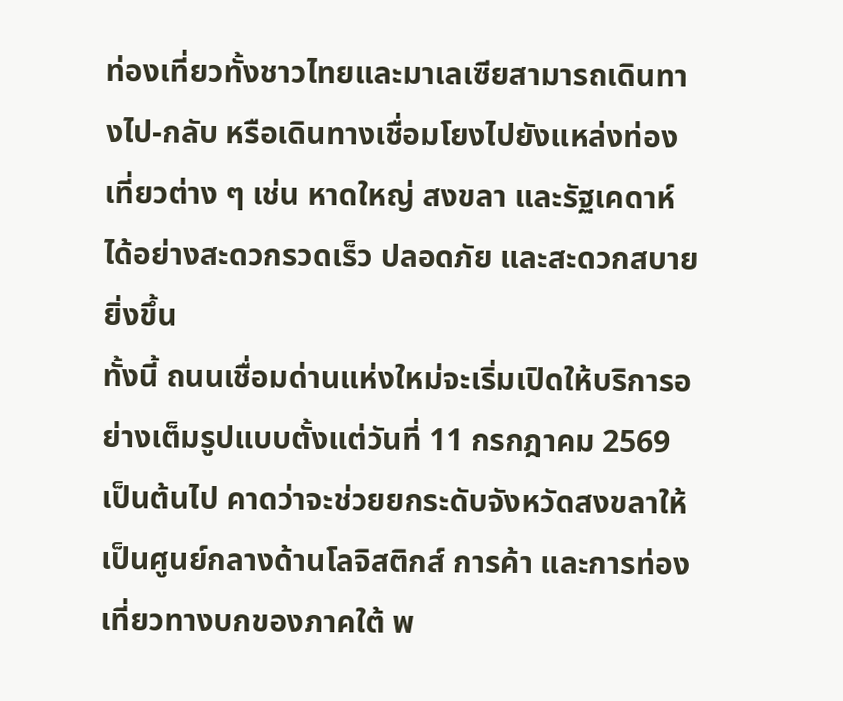ท่องเที่ยวทั้งชาวไทยและมาเลเซียสามารถเดินทางไป-กลับ หรือเดินทางเชื่อมโยงไปยังแหล่งท่องเที่ยวต่าง ๆ เช่น หาดใหญ่ สงขลา และรัฐเคดาห์ ได้อย่างสะดวกรวดเร็ว ปลอดภัย และสะดวกสบายยิ่งขึ้น
ทั้งนี้ ถนนเชื่อมด่านแห่งใหม่จะเริ่มเปิดให้บริการอย่างเต็มรูปแบบตั้งแต่วันที่ 11 กรกฎาคม 2569 เป็นต้นไป คาดว่าจะช่วยยกระดับจังหวัดสงขลาให้เป็นศูนย์กลางด้านโลจิสติกส์ การค้า และการท่องเที่ยวทางบกของภาคใต้ พ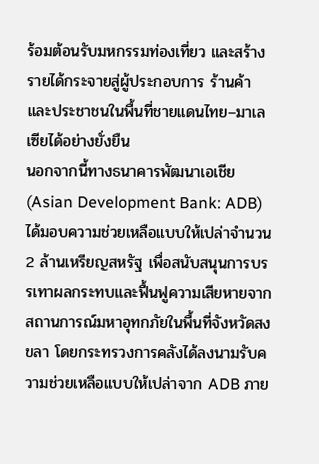ร้อมต้อนรับมหกรรมท่องเที่ยว และสร้างรายได้กระจายสู่ผู้ประกอบการ ร้านค้า และประชาชนในพื้นที่ชายแดนไทย–มาเลเซียได้อย่างยั่งยืน
นอกจากนี้ทางธนาคารพัฒนาเอเชีย (Asian Development Bank: ADB) ได้มอบความช่วยเหลือแบบให้เปล่าจำนวน 2 ล้านเหรียญสหรัฐ เพื่อสนับสนุนการบรรเทาผลกระทบและฟื้นฟูความเสียหายจากสถานการณ์มหาอุทกภัยในพื้นที่จังหวัดสงขลา โดยกระทรวงการคลังได้ลงนามรับความช่วยเหลือแบบให้เปล่าจาก ADB ภาย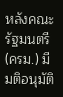หลังคณะรัฐมนตรี (ครม.) มีมติอนุมัติ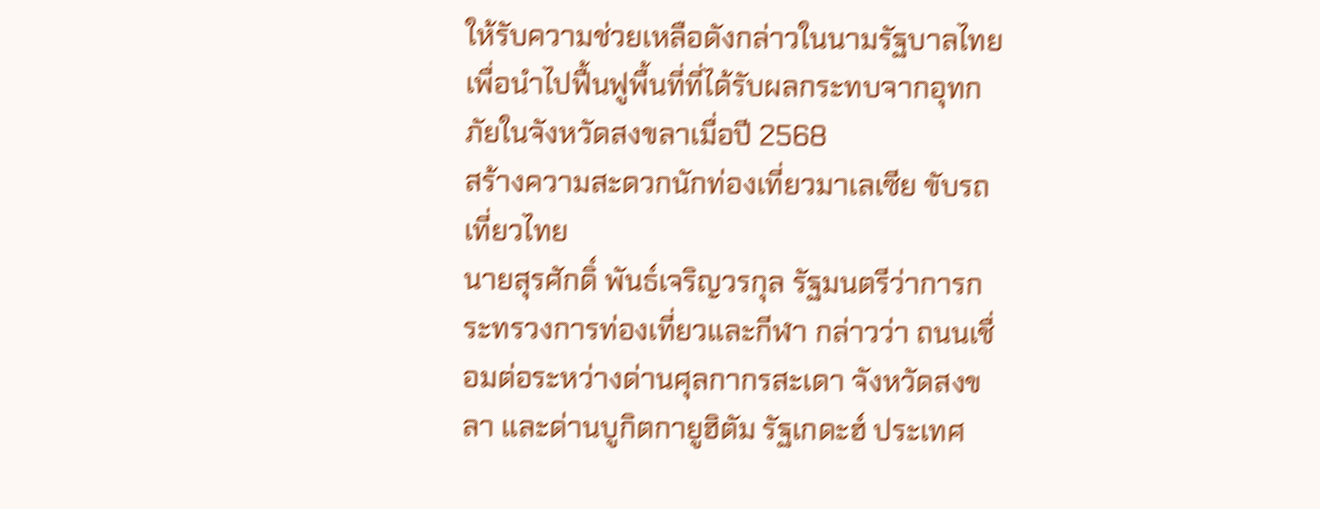ให้รับความช่วยเหลือดังกล่าวในนามรัฐบาลไทย เพื่อนำไปฟื้นฟูพื้นที่ที่ได้รับผลกระทบจากอุทกภัยในจังหวัดสงขลาเมื่อปี 2568
สร้างความสะดวกนักท่องเที่ยวมาเลเซีย ขับรถเที่ยวไทย
นายสุรศักดิ์ พันธ์เจริญวรกุล รัฐมนตรีว่าการกระทรวงการท่องเที่ยวและกีฬา กล่าวว่า ถนนเชื่อมต่อระหว่างด่านศุลกากรสะเดา จังหวัดสงขลา และด่านบูกิตกายูฮิตัม รัฐเกดะฮ์ ประเทศ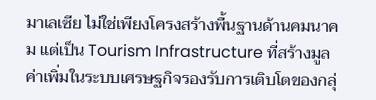มาเลเซีย ไม่ใช่เพียงโครงสร้างพื้นฐานด้านคมนาคม แต่เป็น Tourism Infrastructure ที่สร้างมูลค่าเพิ่มในระบบเศรษฐกิจรองรับการเติบโตของกลุ่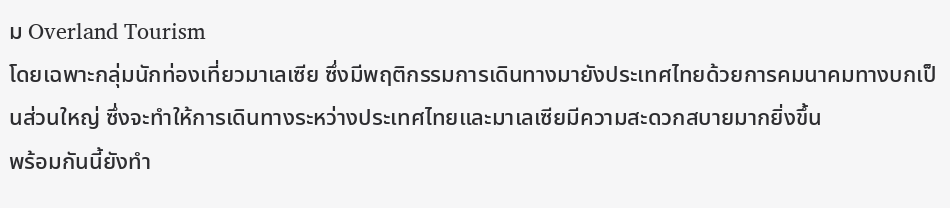ม Overland Tourism
โดยเฉพาะกลุ่มนักท่องเที่ยวมาเลเซีย ซึ่งมีพฤติกรรมการเดินทางมายังประเทศไทยด้วยการคมนาคมทางบกเป็นส่วนใหญ่ ซึ่งจะทำให้การเดินทางระหว่างประเทศไทยและมาเลเซียมีความสะดวกสบายมากยิ่งขึ้น
พร้อมกันนี้ยังทำ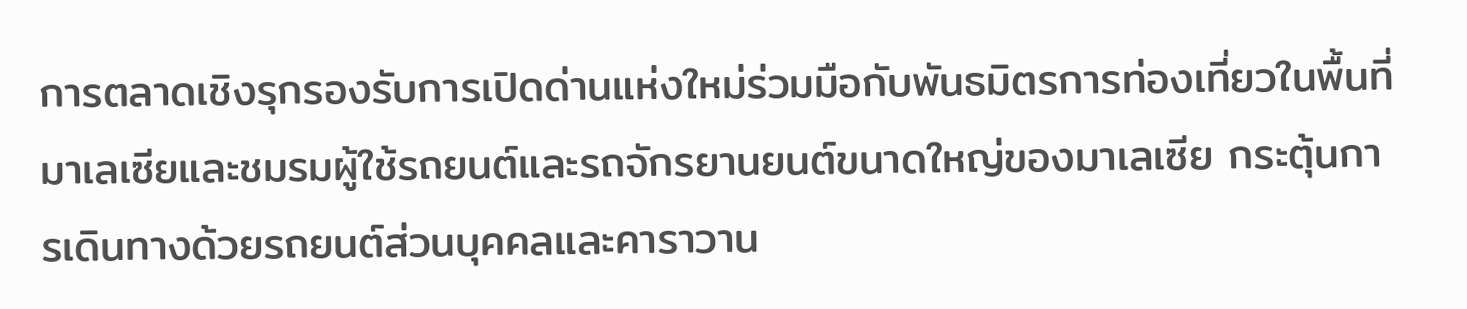การตลาดเชิงรุกรองรับการเปิดด่านแห่งใหม่ร่วมมือกับพันธมิตรการท่องเที่ยวในพื้นที่มาเลเซียและชมรมผู้ใช้รถยนต์และรถจักรยานยนต์ขนาดใหญ่ของมาเลเซีย กระตุ้นการเดินทางด้วยรถยนต์ส่วนบุคคลและคาราวาน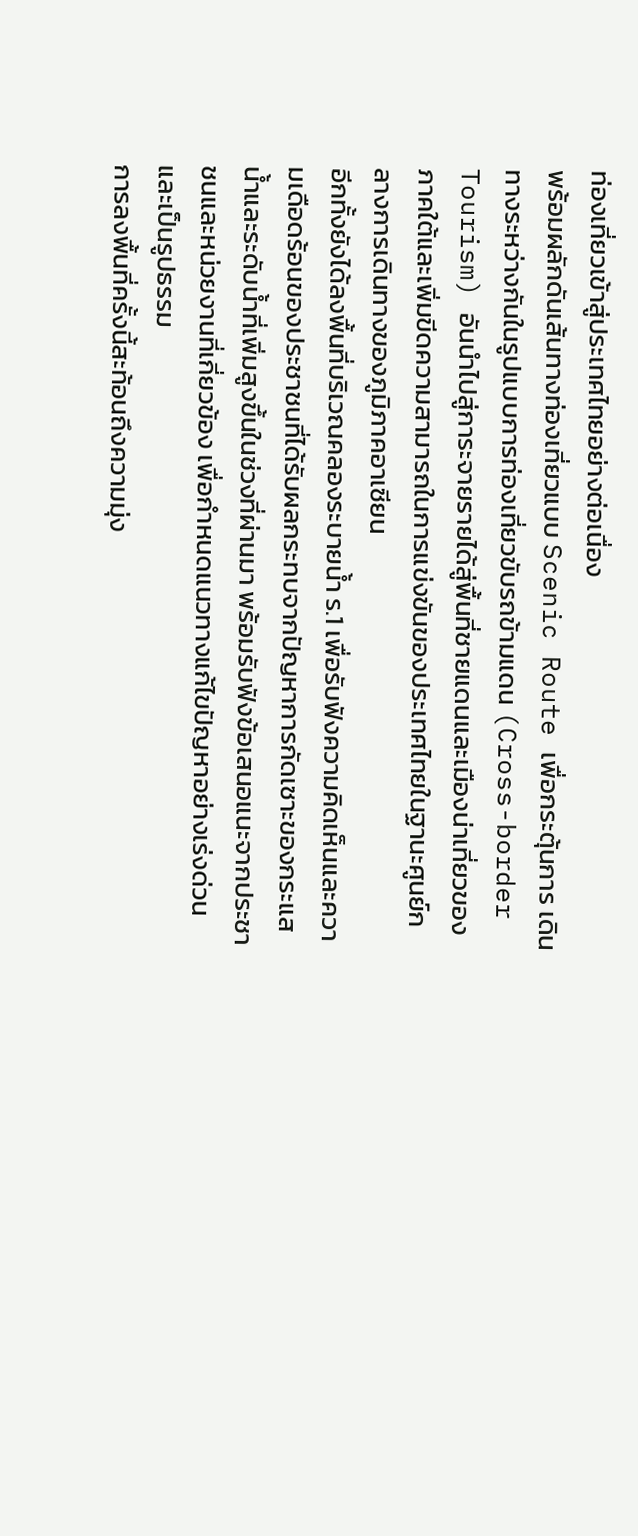ท่องเที่ยวเข้าสู่ประเทศไทยอย่างต่อเนื่อง
พร้อมผลักดันเส้นทางท่องเที่ยวแบบ Scenic Route เพื่อกระตุ้นการ เดินทางระหว่างกันในรูปแบบการท่องเที่ยวขับรถข้ามแดน (Cross-border Tourism) อันนำไปสู่การะจายรายได้สู่พื้นที่ชายแดนและเมืองน่าเที่ยวของภาคใต้และเพิ่มขีดความสามารถในการแข่งขันของประเทศไทยในฐานะศูนย์กลางการเดินทางของภูมิภาคอาเซียน
อีกทั้งยังได้ลงพื้นที่บริเวณคลองระบายน้ำ ร.1 เพื่อรับฟังความคิดเห็นและความเดือดร้อนของประชาชนที่ได้รับผลกระทบจากปัญหาการกัดเซาะของกระแสน้ำและระดับน้ำที่เพิ่มสูงขึ้นในช่วงที่ผ่านมา พร้อมรับฟังข้อเสนอแนะจากประชาชนและหน่วยงานที่เกี่ยวข้อง เพื่อกำหนดแนวทางแก้ไขปัญหาอย่างเร่งด่วนและเป็นรูปธรรม
การลงพื้นที่ครั้งนี้สะท้อนถึงความมุ่ง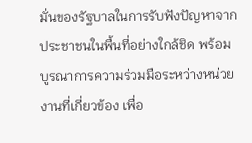มั่นของรัฐบาลในการรับฟังปัญหาจากประชาชนในพื้นที่อย่างใกล้ชิด พร้อมบูรณาการความร่วมมือระหว่างหน่วยงานที่เกี่ยวข้อง เพื่อ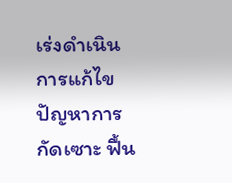เร่งดำเนินการแก้ไขปัญหาการกัดเซาะ ฟื้น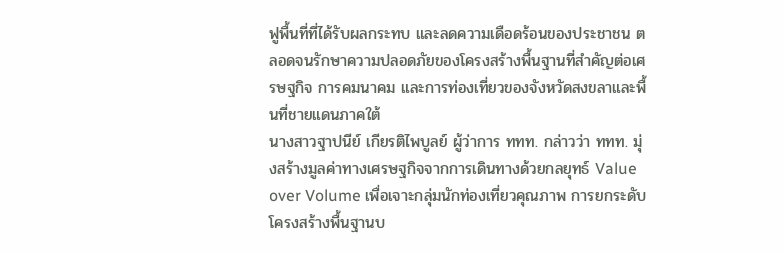ฟูพื้นที่ที่ได้รับผลกระทบ และลดความเดือดร้อนของประชาชน ตลอดจนรักษาความปลอดภัยของโครงสร้างพื้นฐานที่สำคัญต่อเศรษฐกิจ การคมนาคม และการท่องเที่ยวของจังหวัดสงขลาและพื้นที่ชายแดนภาคใต้
นางสาวฐาปนีย์ เกียรติไพบูลย์ ผู้ว่าการ ททท. กล่าวว่า ททท. มุ่งสร้างมูลค่าทางเศรษฐกิจจากการเดินทางด้วยกลยุทธ์ Value over Volume เพื่อเจาะกลุ่มนักท่องเที่ยวคุณภาพ การยกระดับโครงสร้างพื้นฐานบ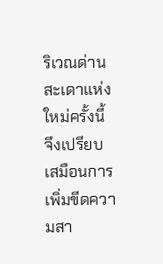ริเวณด่านสะเดาแห่งใหม่ครั้งนี้ จึงเปรียบเสมือนการเพิ่มขีดความสา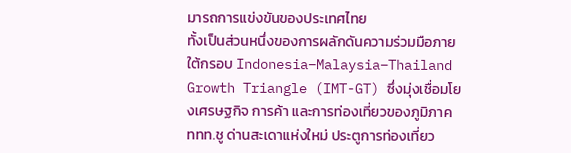มารถการแข่งขันของประเทศไทย
ทั้งเป็นส่วนหนึ่งของการผลักดันความร่วมมือภายใต้กรอบ Indonesia–Malaysia–Thailand Growth Triangle (IMT-GT) ซึ่งมุ่งเชื่อมโยงเศรษฐกิจ การค้า และการท่องเที่ยวของภูมิภาค
ททท.ชู ด่านสะเดาแห่งใหม่ ประตูการท่องเที่ยว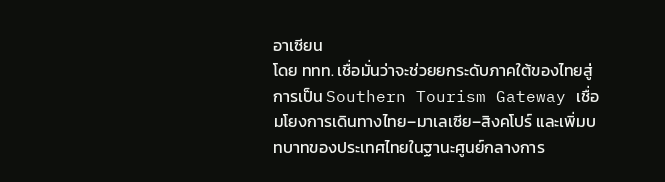อาเซียน
โดย ททท. เชื่อมั่นว่าจะช่วยยกระดับภาคใต้ของไทยสู่การเป็น Southern Tourism Gateway เชื่อมโยงการเดินทางไทย–มาเลเซีย–สิงคโปร์ และเพิ่มบทบาทของประเทศไทยในฐานะศูนย์กลางการ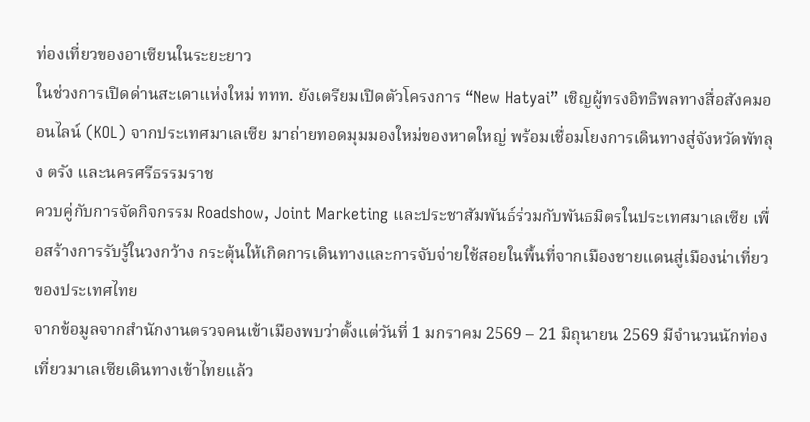ท่องเที่ยวของอาเซียนในระยะยาว
ในช่วงการเปิดด่านสะเดาแห่งใหม่ ททท. ยังเตรียมเปิดตัวโครงการ “New Hatyai” เชิญผู้ทรงอิทธิพลทางสื่อสังคมออนไลน์ (KOL) จากประเทศมาเลเซีย มาถ่ายทอดมุมมองใหม่ของหาดใหญ่ พร้อมเชื่อมโยงการเดินทางสู่จังหวัดพัทลุง ตรัง และนครศรีธรรมราช
ควบคู่กับการจัดกิจกรรม Roadshow, Joint Marketing และประชาสัมพันธ์ร่วมกับพันธมิตรในประเทศมาเลเซีย เพื่อสร้างการรับรู้ในวงกว้าง กระตุ้นให้เกิดการเดินทางและการจับจ่ายใช้สอยในพื้นที่จากเมืองชายแดนสู่เมืองน่าเที่ยวของประเทศไทย
จากข้อมูลจากสำนักงานตรวจคนเข้าเมืองพบว่าตั้งแต่วันที่ 1 มกราคม 2569 – 21 มิถุนายน 2569 มีจำนวนนักท่องเที่ยวมาเลเซียเดินทางเข้าไทยแล้ว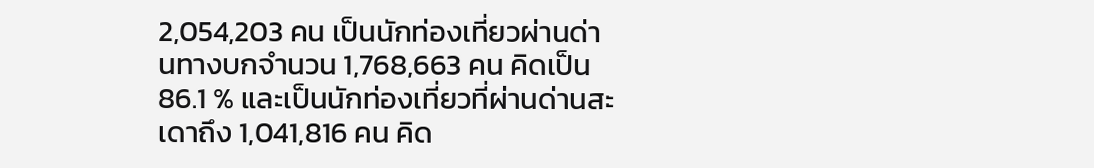2,054,203 คน เป็นนักท่องเที่ยวผ่านด่านทางบกจำนวน 1,768,663 คน คิดเป็น 86.1 % และเป็นนักท่องเที่ยวที่ผ่านด่านสะเดาถึง 1,041,816 คน คิด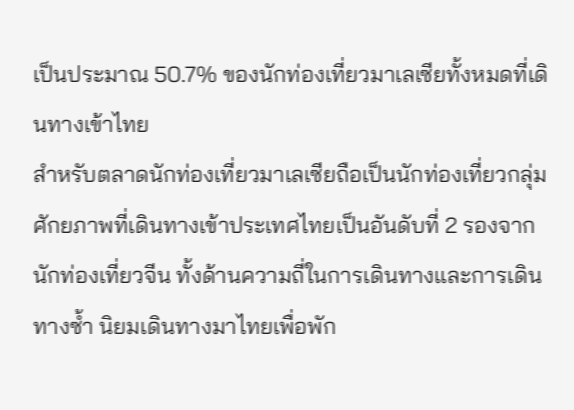เป็นประมาณ 50.7% ของนักท่องเที่ยวมาเลเซียทั้งหมดที่เดินทางเข้าไทย
สำหรับตลาดนักท่องเที่ยวมาเลเซียถือเป็นนักท่องเที่ยวกลุ่มศักยภาพที่เดินทางเข้าประเทศไทยเป็นอันดับที่ 2 รองจากนักท่องเที่ยวจีน ทั้งด้านความถี่ในการเดินทางและการเดินทางซ้ำ นิยมเดินทางมาไทยเพื่อพัก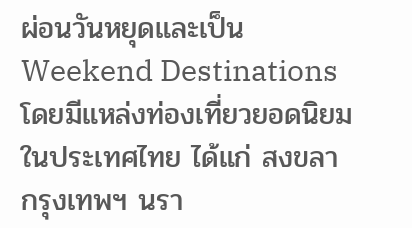ผ่อนวันหยุดและเป็น Weekend Destinations โดยมีแหล่งท่องเที่ยวยอดนิยมในประเทศไทย ได้แก่ สงขลา กรุงเทพฯ นรา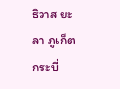ธิวาส ยะลา ภูเก็ต กระบี่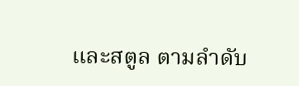และสตูล ตามลำดับ